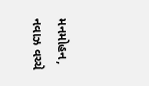મનમોહન, નવાઝ વચ્ચે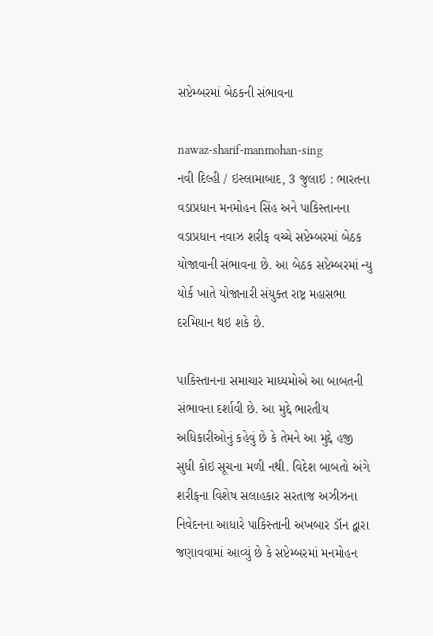સપ્ટેમ્બરમાં બેઠકની સંભાવના

nawaz-sharif-manmohan-sing
નવી દિલ્હી / ઇસ્લામાબાદ, 3 જુલાઇ : ભારતના વડાપ્રધાન મનમોહન સિંહ અને પાકિસ્તાનના વડાપ્રધાન નવાઝ શરીફ વચ્ચે સપ્ટેમ્બરમાં બેઠક યોજાવાની સંભાવના છે. આ બેઠક સપ્ટેમ્બરમાં ન્યુ યોર્ક ખાતે યોજાનારી સંયુક્ત રાષ્ટ્ર મહાસભા દરમિયાન થઇ શકે છે.

પાકિસ્તાનના સમાચાર માધ્યમોએ આ બાબતની સંભાવના દર્શાવી છે. આ મુદ્દે ભારતીય અધિકારીઓનું કહેવું છે કે તેમને આ મુદ્દે હજી સુધી કોઇ સૂચના મળી નથી. વિદેશ બાબતો અંગે શરીફના વિશેષ સલાહકાર સરતાજ અઝીઝના નિવેદનના આધારે પાકિસ્તાની અખબાર ડૉન દ્વારા જણાવવામાં આવ્યું છે કે સપ્ટેમ્બરમાં મનમોહન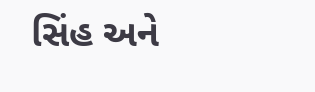સિંહ અને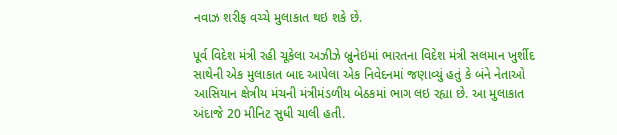નવાઝ શરીફ વચ્ચે મુલાકાત થઇ શકે છે.

પૂર્વ વિદેશ મંત્રી રહી ચૂકેલા અઝીઝે બ્રુનેઇમાં ભારતના વિદેશ મંત્રી સલમાન ખુર્શીદ સાથેની એક મુલાકાત બાદ આપેલા એક નિવેદનમાં જણાવ્યું હતું કે બંને નેતાઓ આસિયાન ક્ષેત્રીય મંચની મંત્રીમંડળીય બેઠકમાં ભાગ લઇ રહ્યા છે. આ મુલાકાત અંદાજે 20 મીનિટ સુધી ચાલી હતી.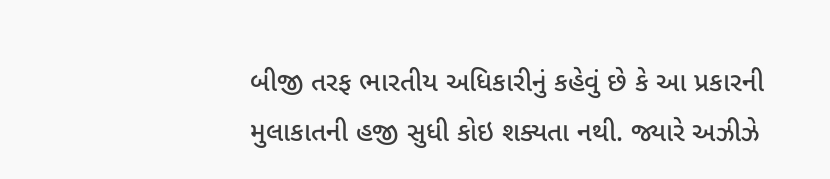બીજી તરફ ભારતીય અધિકારીનું કહેવું છે કે આ પ્રકારની મુલાકાતની હજી સુધી કોઇ શક્યતા નથી. જ્યારે અઝીઝે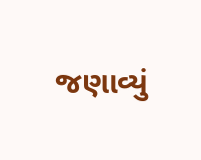જણાવ્યું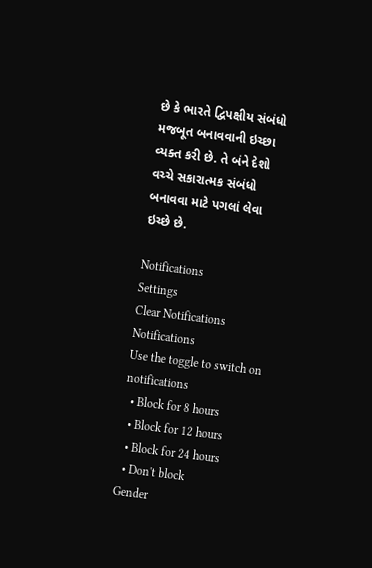છે કે ભારતે દ્વિપક્ષીય સંબંધો મજબૂત બનાવવાની ઇચ્છા વ્યક્ત કરી છે. તે બંને દેશો વચ્ચે સકારાત્મક સંબંધો બનાવવા માટે પગલાં લેવા ઇચ્છે છે.

Notifications
Settings
Clear Notifications
Notifications
Use the toggle to switch on notifications
  • Block for 8 hours
  • Block for 12 hours
  • Block for 24 hours
  • Don't block
Gender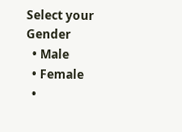Select your Gender
  • Male
  • Female
  •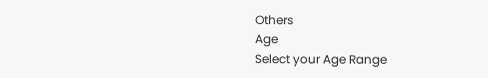Others
Age
Select your Age Range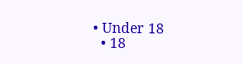• Under 18
  • 18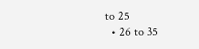to 25
  • 26 to 35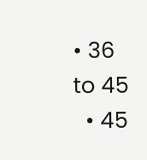• 36 to 45
  • 45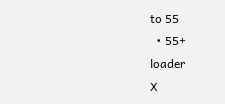to 55
  • 55+
loader
X